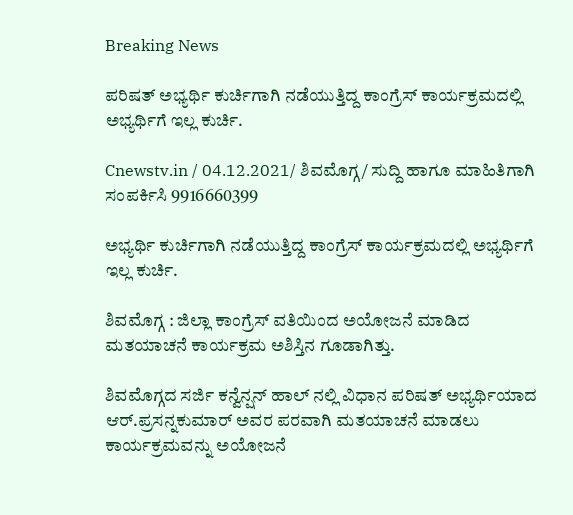Breaking News

ಪರಿಷತ್ ಅಭ್ಯರ್ಥಿ ಕುರ್ಚಿಗಾಗಿ ನಡೆಯುತ್ತಿದ್ದ ಕಾಂಗ್ರೆಸ್ ಕಾರ್ಯಕ್ರಮದಲ್ಲಿ ಅಭ್ಯರ್ಥಿಗೆ ಇಲ್ಲ ಕುರ್ಚಿ.

Cnewstv.in / 04.12.2021/ ಶಿವಮೊಗ್ಗ/ ಸುದ್ದಿ ಹಾಗೂ ಮಾಹಿತಿಗಾಗಿ ಸಂಪರ್ಕಿಸಿ 9916660399

ಅಭ್ಯರ್ಥಿ ಕುರ್ಚಿಗಾಗಿ ನಡೆಯುತ್ತಿದ್ದ ಕಾಂಗ್ರೆಸ್ ಕಾರ್ಯಕ್ರಮದಲ್ಲಿ ಅಭ್ಯರ್ಥಿಗೆ ಇಲ್ಲ ಕುರ್ಚಿ.

ಶಿವಮೊಗ್ಗ : ಜಿಲ್ಲಾ ಕಾಂಗ್ರೆಸ್ ವತಿಯಿಂದ ಅಯೋಜನೆ ಮಾಡಿದ ಮತಯಾಚನೆ ಕಾರ್ಯಕ್ರಮ ಅಶಿಸ್ತಿನ ಗೂಡಾಗಿತ್ತು.

ಶಿವಮೊಗ್ಗದ ಸರ್ಜಿ ಕನ್ವೆನ್ಷನ್ ಹಾಲ್ ನಲ್ಲಿ ವಿಧಾನ ಪರಿಷತ್ ಅಭ್ಯರ್ಥಿಯಾದ ಆರ್.ಪ್ರಸನ್ನಕುಮಾರ್ ಅವರ ಪರವಾಗಿ ಮತಯಾಚನೆ ಮಾಡಲು ಕಾರ್ಯಕ್ರಮವನ್ನು ಅಯೋಜನೆ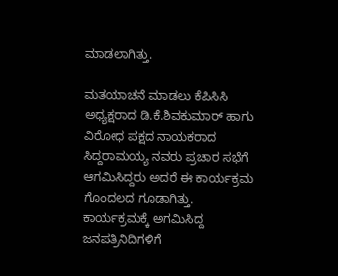ಮಾಡಲಾಗಿತ್ತು.

ಮತಯಾಚನೆ ಮಾಡಲು ಕೆಪಿಸಿಸಿ ಅಧ್ಯಕ್ಷರಾದ ಡಿ.ಕೆ.ಶಿವಕುಮಾರ್ ಹಾಗು ವಿರೋಧ ಪಕ್ಷದ ನಾಯಕರಾದ ಸಿದ್ದರಾಮಯ್ಯ ನವರು ಪ್ರಚಾರ ಸಭೆಗೆ ಆಗಮಿಸಿದ್ದರು ಅದರೆ ಈ ಕಾರ್ಯಕ್ರಮ ಗೊಂದಲದ ಗೂಡಾಗಿತ್ತು. ಕಾರ್ಯಕ್ರಮಕ್ಕೆ ಅಗಮಿಸಿದ್ದ ಜನಪತ್ರಿನಿದಿಗಳಿಗೆ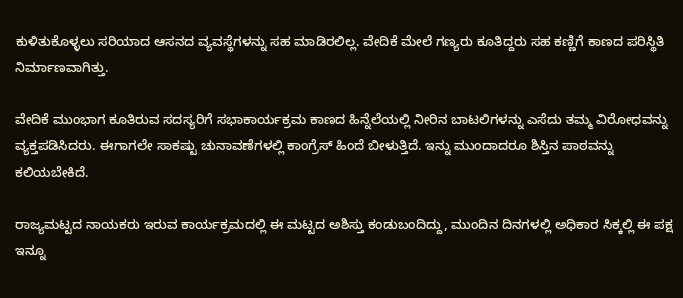ಕುಳಿತುಕೊಳ್ಳಲು ಸರಿಯಾದ ಆಸನದ ವ್ಯವಸ್ಥೆಗಳನ್ನು ಸಹ ಮಾಡಿರಲಿಲ್ಲ. ವೇದಿಕೆ ಮೇಲೆ ಗಣ್ಯರು ಕೂತಿದ್ದರು ಸಹ ಕಣ್ಣಿಗೆ ಕಾಣದ ಪರಿಸ್ಥಿತಿ ನಿರ್ಮಾಣವಾಗಿತ್ತು.

ವೇದಿಕೆ ಮುಂಭಾಗ ಕೂತಿರುವ ಸದಸ್ಯರಿಗೆ ಸಭಾಕಾರ್ಯಕ್ರಮ ಕಾಣದ ಹಿನ್ನೆಲೆಯಲ್ಲಿ ನೀರಿನ ಬಾಟಲಿಗಳನ್ನು ಎಸೆದು ತಮ್ಮ ವಿರೋಧವನ್ನು ವ್ಯಕ್ತಪಡಿಸಿದರು. ಈಗಾಗಲೇ ಸಾಕಷ್ಟು ಚುನಾವಣೆಗಳಲ್ಲಿ ಕಾಂಗ್ರೆಸ್ ಹಿಂದೆ ಬೀಳುತ್ತಿದೆ. ಇನ್ನು ಮುಂದಾದರೂ ಶಿಸ್ತಿನ ಪಾಠವನ್ನು ಕಲಿಯಬೇಕಿದೆ.

ರಾಜ್ಯಮಟ್ಟದ ನಾಯಕರು ಇರುವ ಕಾರ್ಯಕ್ರಮದಲ್ಲಿ ಈ ಮಟ್ಟದ ಅಶಿಸ್ತು ಕಂಡುಬಂದಿದ್ದು, ಮುಂದಿನ ದಿನಗಳಲ್ಲಿ ಅಧಿಕಾರ ಸಿಕ್ಕಲ್ಲಿ ಈ ಪಕ್ಷ ಇನ್ನೂ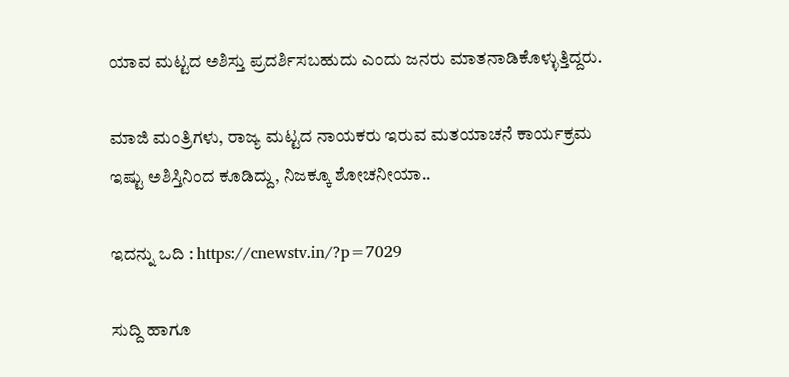ಯಾವ ಮಟ್ಟದ ಅಶಿಸ್ತು ಪ್ರದರ್ಶಿಸಬಹುದು ಎಂದು ಜನರು ಮಾತನಾಡಿಕೊಳ್ಳುತ್ತಿದ್ದರು.

ಮಾಜಿ ಮಂತ್ರಿಗಳು, ರಾಜ್ಯ ಮಟ್ಟದ ನಾಯಕರು ಇರುವ ಮತಯಾಚನೆ ಕಾರ್ಯಕ್ರಮ ಇಷ್ಟು ಅಶಿಸ್ತಿನಿಂದ ಕೂಡಿದ್ದು, ನಿಜಕ್ಕೂ ಶೋಚನೀಯಾ..

ಇದನ್ನು ಒದಿ : https://cnewstv.in/?p=7029

ಸುದ್ದಿ ಹಾಗೂ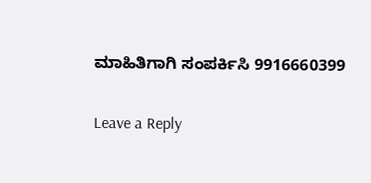ಮಾಹಿತಿಗಾಗಿ ಸಂಪರ್ಕಿಸಿ 9916660399

Leave a Reply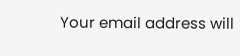Your email address will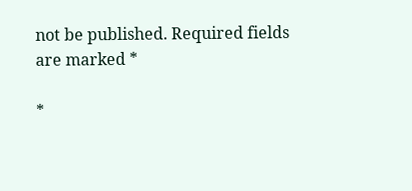not be published. Required fields are marked *

*